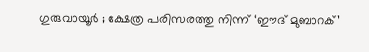ഗുരുവായൂർ ; ക്ഷേത്ര പരിസരത്തു നിന്ന് ‘ഈദ് മുബാറക്’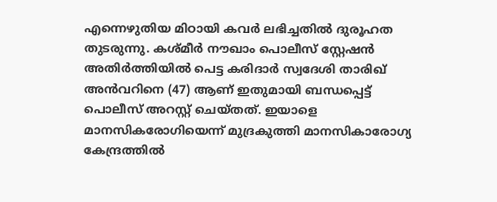എന്നെഴുതിയ മിഠായി കവർ ലഭിച്ചതിൽ ദുരൂഹത തുടരുന്നു. കശ്മീർ നൗഖാം പൊലീസ് സ്റ്റേഷൻ അതിർത്തിയിൽ പെട്ട കരിദാർ സ്വദേശി താരിഖ് അൻവറിനെ (47) ആണ് ഇതുമായി ബന്ധപ്പെട്ട് പൊലീസ് അറസ്റ്റ് ചെയ്തത്. ഇയാളെ മാനസികരോഗിയെന്ന് മുദ്രകുത്തി മാനസികാരോഗ്യ കേന്ദ്രത്തിൽ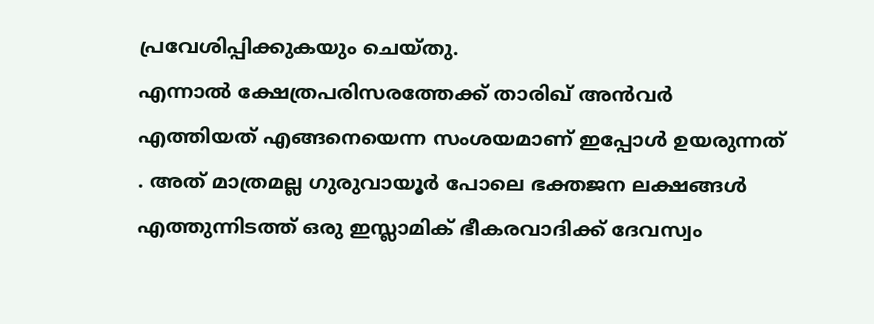പ്രവേശിപ്പിക്കുകയും ചെയ്തു.
എന്നാൽ ക്ഷേത്രപരിസരത്തേക്ക് താരിഖ് അൻവർ എത്തിയത് എങ്ങനെയെന്ന സംശയമാണ് ഇപ്പോൾ ഉയരുന്നത് . അത് മാത്രമല്ല ഗുരുവായൂർ പോലെ ഭക്തജന ലക്ഷങ്ങൾ എത്തുന്നിടത്ത് ഒരു ഇസ്ലാമിക് ഭീകരവാദിക്ക് ദേവസ്വം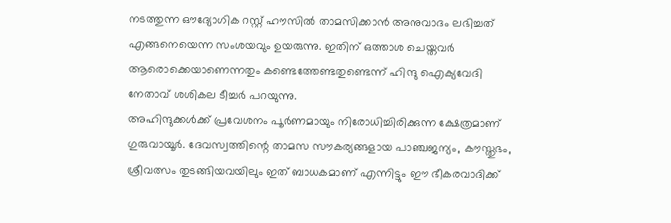നടത്തുന്ന ഔദ്യോഗിക റസ്റ്റ് ഹൗസിൽ താമസിക്കാൻ അനുവാദം ലഭിച്ചത് എങ്ങനെയെന്ന സംശയവും ഉയരുന്നു. ഇതിന് ഒത്താശ ചെയ്തവർ ആരൊക്കെയാണെന്നതും കണ്ടെത്തേണ്ടതുണ്ടെന്ന് ഹിന്ദു ഐക്യവേദി നേതാവ് ശശികല ടീച്ചർ പറയുന്നു.
അഹിന്ദുക്കൾക്ക് പ്രവേശനം പൂർണമായും നിരോധിച്ചിരിക്കുന്ന ക്ഷേത്രമാണ് ഗുരുവായൂർ. ദേവസ്വത്തിന്റെ താമസ സൗകര്യങ്ങളായ പാഞ്ചജന്യം, കൗസ്തുഭം, ശ്രീവത്സം തുടങ്ങിയവയിലും ഇത് ബാധകമാണ് എന്നിട്ടും ഈ ഭീകരവാദിക്ക്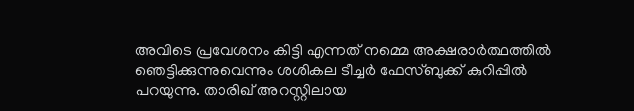അവിടെ പ്രവേശനം കിട്ടി എന്നത് നമ്മെ അക്ഷരാർത്ഥത്തിൽ ഞെട്ടിക്കുന്നുവെന്നും ശശികല ടീച്ചർ ഫേസ്ബുക്ക് കുറിപ്പിൽ പറയുന്നു. താരിഖ് അറസ്റ്റിലായ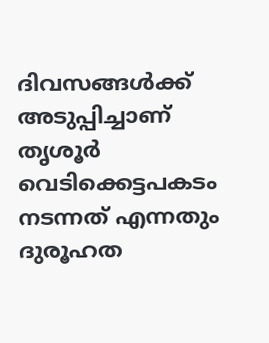ദിവസങ്ങൾക്ക് അടുപ്പിച്ചാണ് തൃശൂർ വെടിക്കെട്ടപകടം നടന്നത് എന്നതും ദുരൂഹത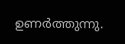ഉണർത്തുന്നു.